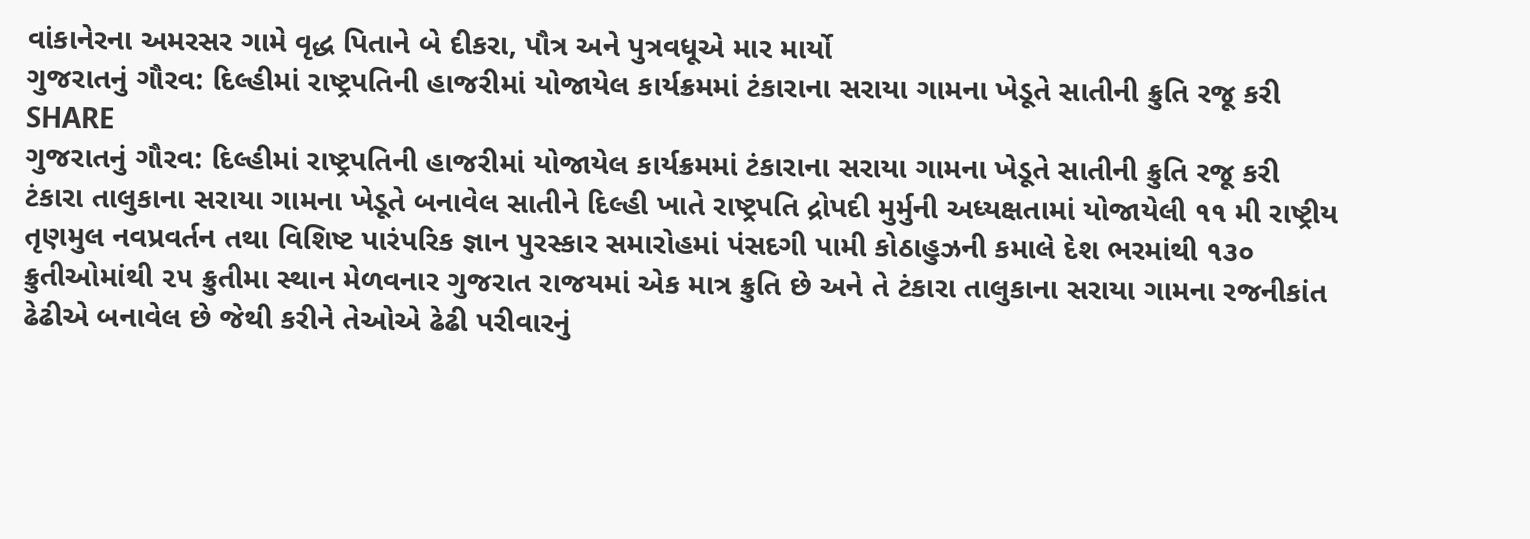વાંકાનેરના અમરસર ગામે વૃદ્ધ પિતાને બે દીકરા, પૌત્ર અને પુત્રવધૂએ માર માર્યો
ગુજરાતનું ગૌરવ: દિલ્હીમાં રાષ્ટ્રપતિની હાજરીમાં યોજાયેલ કાર્યક્રમમાં ટંકારાના સરાયા ગામના ખેડૂતે સાતીની ક્રુતિ રજૂ કરી
SHARE
ગુજરાતનું ગૌરવ: દિલ્હીમાં રાષ્ટ્રપતિની હાજરીમાં યોજાયેલ કાર્યક્રમમાં ટંકારાના સરાયા ગામના ખેડૂતે સાતીની ક્રુતિ રજૂ કરી
ટંકારા તાલુકાના સરાયા ગામના ખેડૂતે બનાવેલ સાતીને દિલ્હી ખાતે રાષ્ટ્રપતિ દ્રોપદી મુર્મુની અધ્યક્ષતામાં યોજાયેલી ૧૧ મી રાષ્ટ્રીય તૃણમુલ નવપ્રવર્તન તથા વિશિષ્ટ પારંપરિક જ્ઞાન પુરસ્કાર સમારોહમાં પંસદગી પામી કોઠાહુઝની કમાલે દેશ ભરમાંથી ૧૩૦ ક્રુતીઓમાંથી ૨૫ ક્રુતીમા સ્થાન મેળવનાર ગુજરાત રાજયમાં એક માત્ર ક્રુતિ છે અને તે ટંકારા તાલુકાના સરાયા ગામના રજનીકાંત ઢેઢીએ બનાવેલ છે જેથી કરીને તેઓએ ઢેઢી પરીવારનું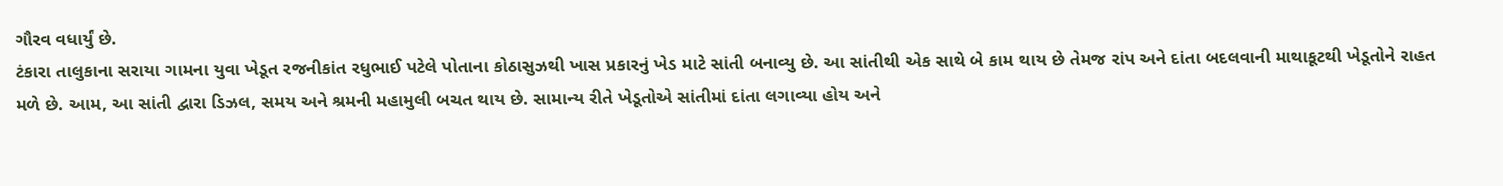ગૌરવ વધાર્યું છે.
ટંકારા તાલુકાના સરાયા ગામના યુવા ખેડૂત રજનીકાંત રધુભાઈ પટેલે પોતાના કોઠાસુઝથી ખાસ પ્રકારનું ખેડ માટે સાંતી બનાવ્યુ છે. આ સાંતીથી એક સાથે બે કામ થાય છે તેમજ રાંપ અને દાંતા બદલવાની માથાકૂટથી ખેડૂતોને રાહત મળે છે. આમ, આ સાંતી દ્વારા ડિઝલ, સમય અને શ્રમની મહામુલી બચત થાય છે. સામાન્ય રીતે ખેડૂતોએ સાંતીમાં દાંતા લગાવ્યા હોય અને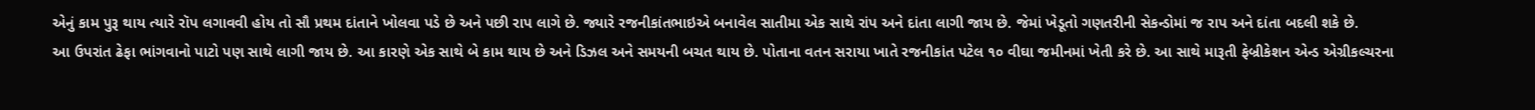એનું કામ પુરૂ થાય ત્યારે રૉપ લગાવવી હોય તો સૌ પ્રથમ દાંતાને ખોલવા પડે છે અને પછી રાપ લાગે છે. જ્યારે રજનીકાંતભાઇએ બનાવેલ સાતીમા એક સાથે રાંપ અને દાંતા લાગી જાય છે. જેમાં ખેડૂતો ગણતરીની સેકન્ડોમાં જ રાપ અને દાંતા બદલી શકે છે.
આ ઉપરાંત ઢેફા ભાંગવાનો પાટો પણ સાથે લાગી જાય છે. આ કારણે એક સાથે બે કામ થાય છે અને ડિઝલ અને સમયની બચત થાય છે. પોતાના વતન સરાયા ખાતે રજનીકાંત પટેલ ૧૦ વીઘા જમીનમાં ખેતી કરે છે. આ સાથે મારૂતી ફેબ્રીકેશન એન્ડ એગ્રીકલ્ચરના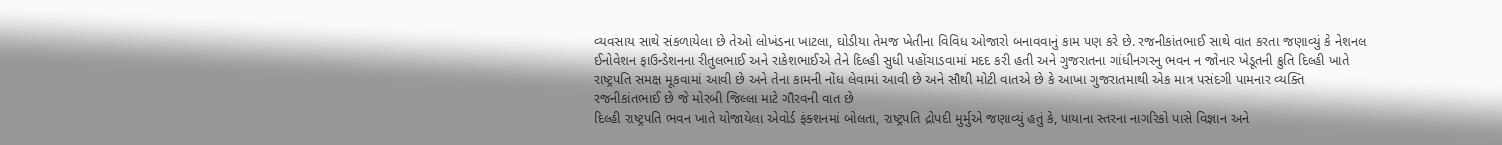વ્યવસાય સાથે સંકળાયેલા છે તેઓ લોખંડના ખાટલા, ઘોડીયા તેમજ ખેતીના વિવિધ ઓજારો બનાવવાનું કામ પણ કરે છે. રજનીકાંતભાઈ સાથે વાત કરતા જણાવ્યું કે નેશનલ ઈનોવેશન ફાઉન્ડેશનના રીતુલભાઈ અને રાકેશભાઈએ તેને દિલ્હી સુધી પહોંચાડવામાં મદદ કરી હતી અને ગુજરાતના ગાંધીનગરનુ ભવન ન જોનાર ખેડૂતની ક્રુતિ દિલ્હી ખાતે રાષ્ટ્રપતિ સમક્ષ મૂકવામાં આવી છે અને તેના કામની નોંધ લેવામાં આવી છે અને સૌથી મોટી વાતએ છે કે આખા ગુજરાતમાથી એક માત્ર પસંદગી પામનાર વ્યક્તિ રજનીકાંતભાઈ છે જે મોરબી જિલ્લા માટે ગૌરવની વાત છે
દિલ્હી રાષ્ટ્રપતિ ભવન ખાતે યોજાયેલા એવોર્ડ ફંક્શનમાં બોલતા, રાષ્ટ્રપતિ દ્રોપદી મુર્મુએ જણાવ્યું હતું કે, પાયાના સ્તરના નાગરિકો પાસે વિજ્ઞાન અને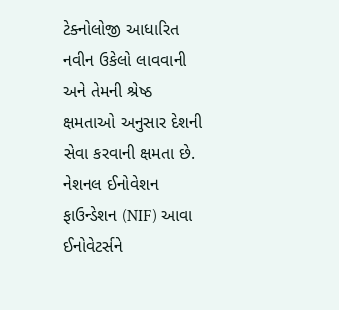ટેક્નોલોજી આધારિત નવીન ઉકેલો લાવવાની અને તેમની શ્રેષ્ઠ ક્ષમતાઓ અનુસાર દેશની સેવા કરવાની ક્ષમતા છે. નેશનલ ઈનોવેશન ફાઉન્ડેશન (NIF) આવા ઈનોવેટર્સને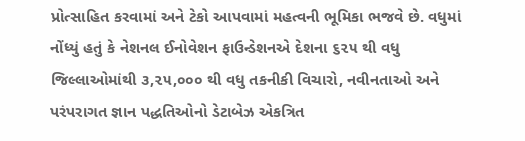પ્રોત્સાહિત કરવામાં અને ટેકો આપવામાં મહત્વની ભૂમિકા ભજવે છે. વધુમાં નોંધ્યું હતું કે નેશનલ ઈનોવેશન ફાઉન્ડેશનએ દેશના ૬૨૫ થી વધુ જિલ્લાઓમાંથી ૩,૨૫,૦૦૦ થી વધુ તકનીકી વિચારો, નવીનતાઓ અને પરંપરાગત જ્ઞાન પદ્ધતિઓનો ડેટાબેઝ એકત્રિત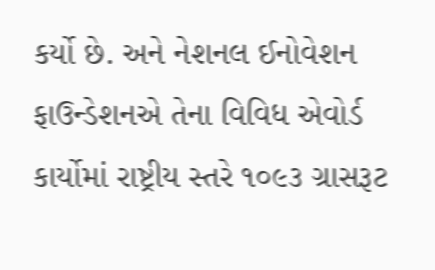કર્યો છે. અને નેશનલ ઈનોવેશન ફાઉન્ડેશનએ તેના વિવિધ એવોર્ડ કાર્યોમાં રાષ્ટ્રીય સ્તરે ૧૦૯૩ ગ્રાસરૂટ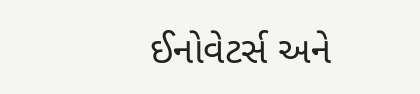ઈનોવેટર્સ અને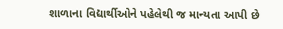શાળાના વિદ્યાર્થીઓને પહેલેથી જ માન્યતા આપી છે